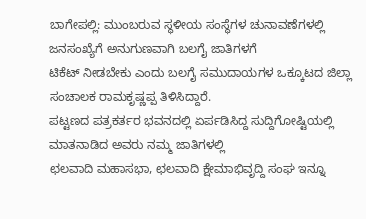ಬಾಗೇಪಲ್ಲಿ: ಮುಂಬರುವ ಸ್ಥಳೀಯ ಸಂಸ್ಥೆಗಳ ಚುನಾವಣೆಗಳಲ್ಲಿ ಜನಸಂಖ್ಯೆಗೆ ಅನುಗುಣವಾಗಿ ಬಲಗೈ ಜಾತಿಗಳಗೆ
ಟಿಕೆಟ್ ನೀಡಬೇಕು ಎಂದು ಬಲಗೈ ಸಮುದಾಯಗಳ ಒಕ್ಕೂಟದ ಜಿಲ್ಲಾ ಸಂಚಾಲಕ ರಾಮಕೃಷ್ಣಪ್ಪ ತಿಳಿಸಿದ್ದಾರೆ.
ಪಟ್ಟಣದ ಪತ್ರಕರ್ತರ ಭವನದಲ್ಲಿ ಏರ್ಪಡಿಸಿದ್ದ ಸುದ್ದಿಗೋಷ್ಟಿಯಲ್ಲಿ ಮಾತನಾಡಿದ ಅವರು ನಮ್ಮ ಜಾತಿಗಳಲ್ಲಿ
ಛಲವಾದಿ ಮಹಾಸಭಾ, ಛಲವಾದಿ ಕ್ಷೇಮಾಭಿವೃದ್ದಿ ಸಂಘ ಇನ್ನೂ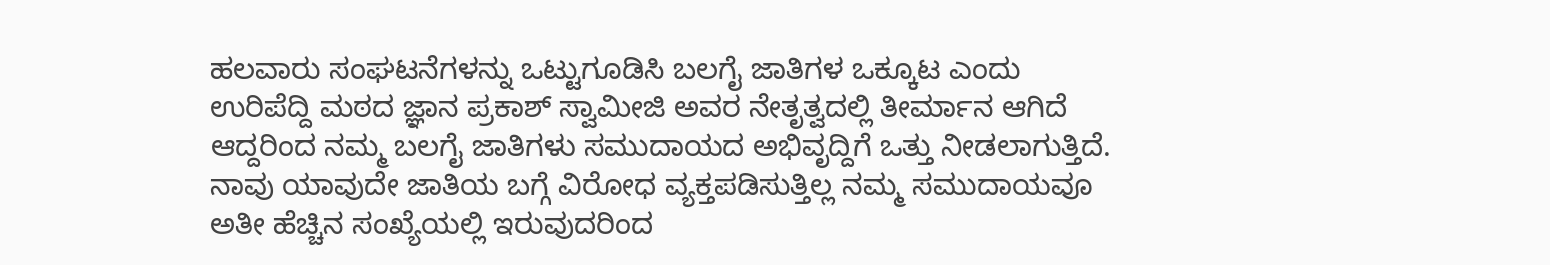ಹಲವಾರು ಸಂಘಟನೆಗಳನ್ನು ಒಟ್ಟುಗೂಡಿಸಿ ಬಲಗೈ ಜಾತಿಗಳ ಒಕ್ಕೂಟ ಎಂದು ಉರಿಪೆದ್ದಿ ಮಠದ ಜ್ಞಾನ ಪ್ರಕಾಶ್ ಸ್ವಾಮೀಜಿ ಅವರ ನೇತೃತ್ವದಲ್ಲಿ ತೀರ್ಮಾನ ಆಗಿದೆ ಆದ್ದರಿಂದ ನಮ್ಮ ಬಲಗೈ ಜಾತಿಗಳು ಸಮುದಾಯದ ಅಭಿವೃದ್ದಿಗೆ ಒತ್ತು ನೀಡಲಾಗುತ್ತಿದೆ.
ನಾವು ಯಾವುದೇ ಜಾತಿಯ ಬಗ್ಗೆ ವಿರೋಧ ವ್ಯಕ್ತಪಡಿಸುತ್ತಿಲ್ಲ ನಮ್ಮ ಸಮುದಾಯವೂ ಅತೀ ಹೆಚ್ಚಿನ ಸಂಖ್ಯೆಯಲ್ಲಿ ಇರುವುದರಿಂದ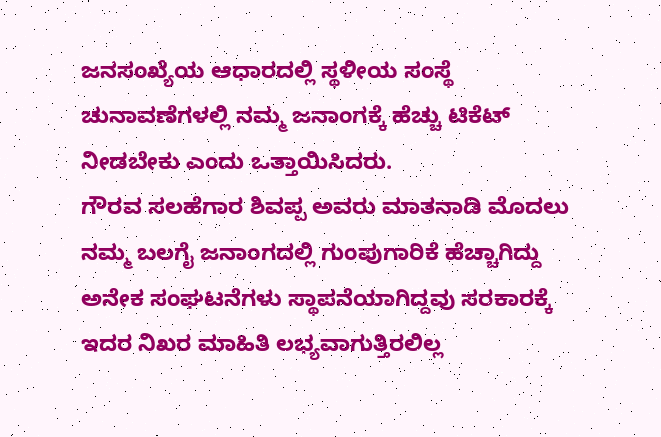ಜನಸಂಖ್ಯೆಯ ಆಧಾರದಲ್ಲಿ ಸ್ಥಳೀಯ ಸಂಸ್ಥೆ ಚುನಾವಣೆಗಳಲ್ಲಿ ನಮ್ಮ ಜನಾಂಗಕ್ಕೆ ಹೆಚ್ಚು ಟಿಕೆಟ್ ನೀಡಬೇಕು ಎಂದು ಒತ್ತಾಯಿಸಿದರು.
ಗೌರವ ಸಲಹೆಗಾರ ಶಿವಪ್ಪ ಅವರು ಮಾತನಾಡಿ ಮೊದಲು ನಮ್ಮ ಬಲಗೈ ಜನಾಂಗದಲ್ಲಿ ಗುಂಪುಗಾರಿಕೆ ಹೆಚ್ಚಾಗಿದ್ದು ಅನೇಕ ಸಂಘಟನೆಗಳು ಸ್ಥಾಪನೆಯಾಗಿದ್ದವು ಸರಕಾರಕ್ಕೆ ಇದರ ನಿಖರ ಮಾಹಿತಿ ಲಭ್ಯವಾಗುತ್ತಿರಲಿಲ್ಲ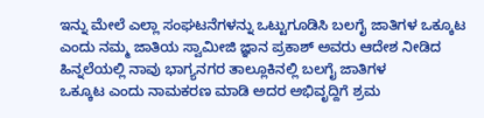ಇನ್ನು ಮೇಲೆ ಎಲ್ಲಾ ಸಂಘಟನೆಗಳನ್ನು ಒಟ್ಟುಗೂಡಿಸಿ ಬಲಗೈ ಜಾತಿಗಳ ಒಕ್ಕೂಟ ಎಂದು ನಮ್ಮ ಜಾತಿಯ ಸ್ವಾಮೀಜಿ ಜ್ಞಾನ ಪ್ರಕಾಶ್ ಅವರು ಆದೇಶ ನೀಡಿದ ಹಿನ್ನಲೆಯಲ್ಲಿ ನಾವು ಭಾಗ್ಯನಗರ ತಾಲ್ಲೂಕಿನಲ್ಲಿ ಬಲಗೈ ಜಾತಿಗಳ
ಒಕ್ಕೂಟ ಎಂದು ನಾಮಕರಣ ಮಾಡಿ ಅದರ ಅಭಿವೃದ್ದಿಗೆ ಶ್ರಮ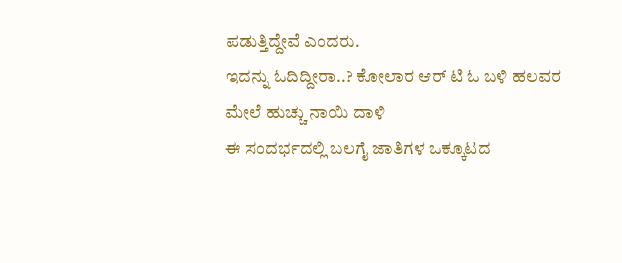ಪಡುತ್ತಿದ್ದೇವೆ ಎಂದರು.
ಇದನ್ನು ಓದಿದ್ದೀರಾ..? ಕೋಲಾರ ಆರ್ ಟಿ ಓ ಬಳಿ ಹಲವರ ಮೇಲೆ ಹುಚ್ಚು ನಾಯಿ ದಾಳಿ
ಈ ಸಂದರ್ಭದಲ್ಲಿ ಬಲಗೈ ಜಾತಿಗಳ ಒಕ್ಕೂಟದ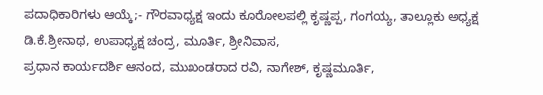ಪದಾಧಿಕಾರಿಗಳು ಆಯ್ಕೆ;- ಗೌರವಾಧ್ಯಕ್ಷ ಇಂದು ಕೂರೋಲಪಲ್ಲಿ ಕೃಷ್ಣಪ್ಪ, ಗಂಗಯ್ಯ, ತಾಲ್ಲೂಕು ಅಧ್ಯಕ್ಷ ಡಿ.ಕೆ.ಶ್ರೀನಾಥ, ಉಪಾಧ್ಯಕ್ಷ ಚಂದ್ರ, ಮೂರ್ತಿ, ಶ್ರೀನಿವಾಸ,
ಪ್ರಧಾನ ಕಾರ್ಯದರ್ಶಿ ಆನಂದ, ಮುಖಂಡರಾದ ರವಿ, ನಾಗೇಶ್, ಕೃಷ್ಣಮೂರ್ತಿ,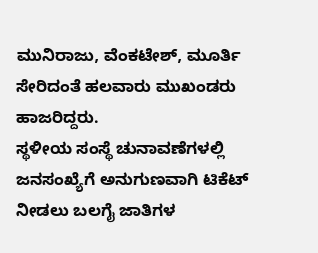ಮುನಿರಾಜು, ವೆಂಕಟೇಶ್, ಮೂರ್ತಿ ಸೇರಿದಂತೆ ಹಲವಾರು ಮುಖಂಡರು ಹಾಜರಿದ್ದರು.
ಸ್ಥಳೀಯ ಸಂಸ್ಥೆ ಚುನಾವಣೆಗಳಲ್ಲಿ ಜನಸಂಖ್ಯೆಗೆ ಅನುಗುಣವಾಗಿ ಟಿಕೆಟ್ ನೀಡಲು ಬಲಗೈ ಜಾತಿಗಳ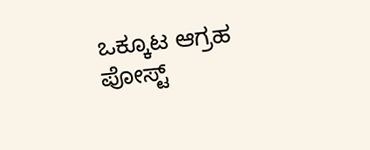ಒಕ್ಕೂಟ ಆಗ್ರಹ
ಪೋಸ್ಟ್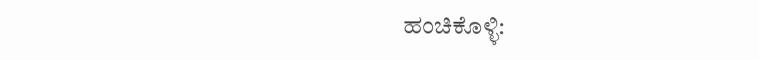ಹಂಚಿಕೊಳ್ಳಿ: